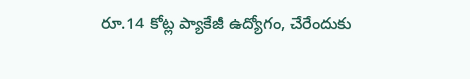రూ.14 కోట్ల ప్యాకేజీ ఉద్యోగం, చేరేందుకు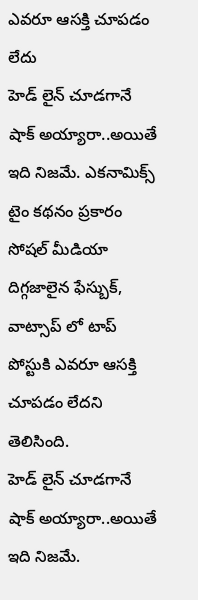ఎవరూ ఆసక్తి చూపడం లేదు
హెడ్ లైన్ చూడగానే షాక్ అయ్యారా..అయితే ఇది నిజమే. ఎకనామిక్స్ టైం కథనం ప్రకారం సోషల్ మీడియా దిగ్గజాలైన ఫేస్బుక్, వాట్సాప్ లో టాప్ పోస్టుకి ఎవరూ ఆసక్తి చూపడం లేదని తెలిసింది.
హెడ్ లైన్ చూడగానే షాక్ అయ్యారా..అయితే ఇది నిజమే.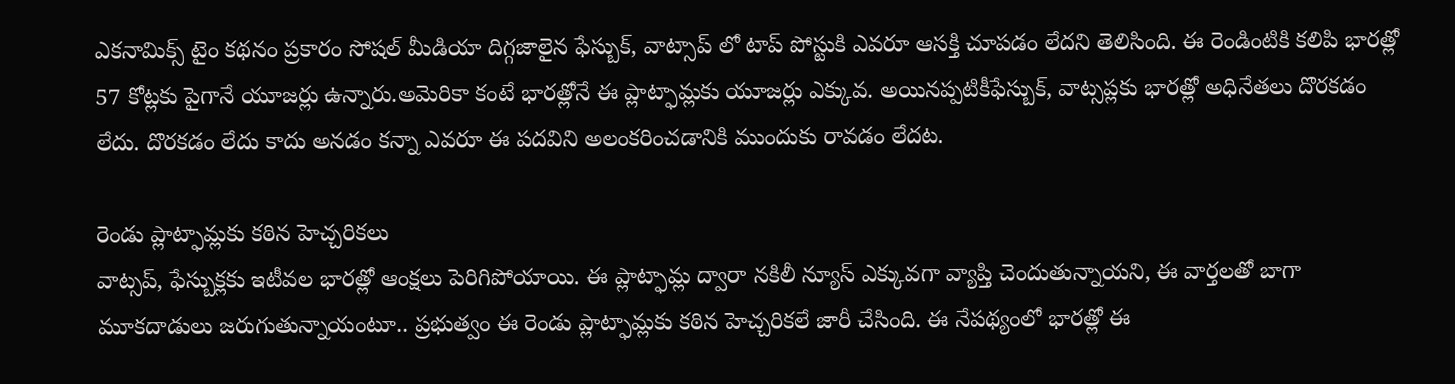ఎకనామిక్స్ టైం కథనం ప్రకారం సోషల్ మీడియా దిగ్గజాలైన ఫేస్బుక్, వాట్సాప్ లో టాప్ పోస్టుకి ఎవరూ ఆసక్తి చూపడం లేదని తెలిసింది. ఈ రెండింటికి కలిపి భారత్లో 57 కోట్లకు పైగానే యూజర్లు ఉన్నారు.అమెరికా కంటే భారత్లోనే ఈ ప్లాట్ఫామ్లకు యూజర్లు ఎక్కువ. అయినప్పటికీఫేస్బుక్, వాట్సప్లకు భారత్లో అధినేతలు దొరకడం లేదు. దొరకడం లేదు కాదు అనడం కన్నా ఎవరూ ఈ పదవిని అలంకరించడానికి ముందుకు రావడం లేదట.

రెండు ప్లాట్ఫామ్లకు కఠిన హెచ్చరికలు
వాట్సప్, ఫేస్బుక్లకు ఇటీవల భారత్లో ఆంక్షలు పెరిగిపోయాయి. ఈ ప్లాట్ఫామ్ల ద్వారా నకిలీ న్యూస్ ఎక్కువగా వ్యాప్తి చెందుతున్నాయని, ఈ వార్తలతో బాగా మూకదాడులు జరుగుతున్నాయంటూ.. ప్రభుత్వం ఈ రెండు ప్లాట్ఫామ్లకు కఠిన హెచ్చరికలే జారీ చేసింది. ఈ నేపథ్యంలో భారత్లో ఈ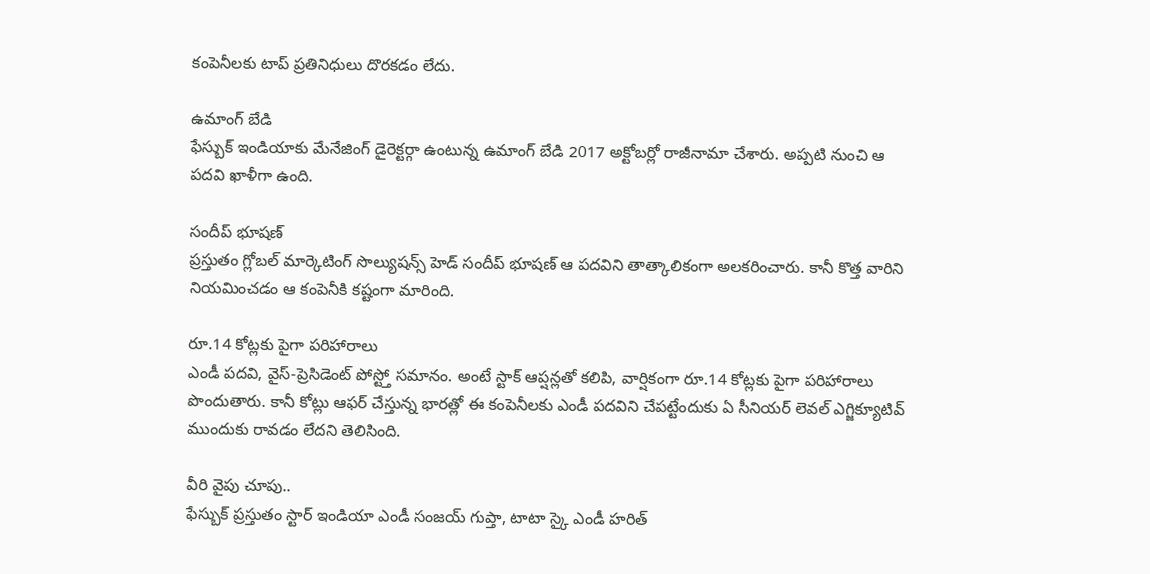కంపెనీలకు టాప్ ప్రతినిధులు దొరకడం లేదు.

ఉమాంగ్ బేడి
ఫేస్బుక్ ఇండియాకు మేనేజింగ్ డైరెక్టర్గా ఉంటున్న ఉమాంగ్ బేడి 2017 అక్టోబర్లో రాజీనామా చేశారు. అప్పటి నుంచి ఆ పదవి ఖాళీగా ఉంది.

సందీప్ భూషణ్
ప్రస్తుతం గ్లోబల్ మార్కెటింగ్ సొల్యుషన్స్ హెడ్ సందీప్ భూషణ్ ఆ పదవిని తాత్కాలికంగా అలకరించారు. కానీ కొత్త వారిని నియమించడం ఆ కంపెనీకి కష్టంగా మారింది.

రూ.14 కోట్లకు పైగా పరిహారాలు
ఎండీ పదవి, వైస్-ప్రెసిడెంట్ పోస్ట్తో సమానం. అంటే స్టాక్ ఆప్షన్లతో కలిపి, వార్షికంగా రూ.14 కోట్లకు పైగా పరిహారాలు పొందుతారు. కానీ కోట్లు ఆఫర్ చేస్తున్న భారత్లో ఈ కంపెనీలకు ఎండీ పదవిని చేపట్టేందుకు ఏ సీనియర్ లెవల్ ఎగ్జిక్యూటివ్ ముందుకు రావడం లేదని తెలిసింది.

వీరి వైపు చూపు..
ఫేస్బుక్ ప్రస్తుతం స్టార్ ఇండియా ఎండీ సంజయ్ గుప్తా, టాటా స్కై ఎండీ హరిత్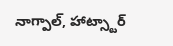నాగ్పాల్, హాట్స్టార్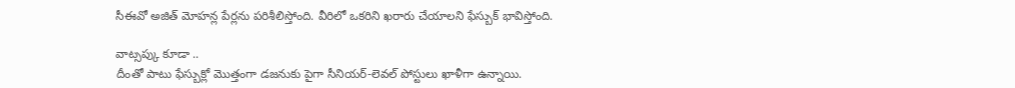సీఈవో అజిత్ మోహన్ల పేర్లను పరిశీలిస్తోంది. వీరిలో ఒకరిని ఖరారు చేయాలని ఫేస్బుక్ భావిస్తోంది.

వాట్సప్కు కూడా ..
దీంతో పాటు ఫేస్బుక్లో మొత్తంగా డజనుకు పైగా సీనియర్-లెవల్ పోస్టులు ఖాళీగా ఉన్నాయి.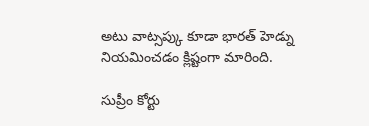అటు వాట్సప్కు కూడా భారత్ హెడ్ను నియమించడం క్లిష్టంగా మారింది.

సుప్రీం కోర్టు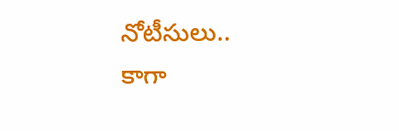నోటీసులు..
కాగా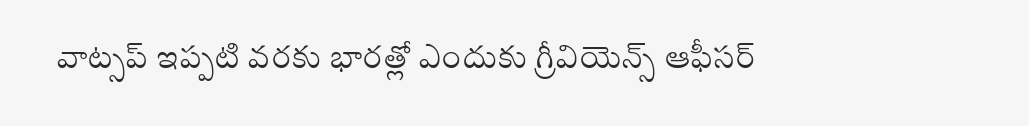వాట్సప్ ఇప్పటి వరకు భారత్లో ఎందుకు గ్రీవియెన్స్ ఆఫీసర్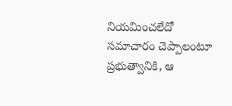నియమించలేదో సమాచారం చెప్పాలంటూ ప్రభుత్వానికి, ఆ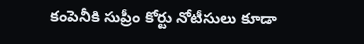కంపెనీకి సుప్రీం కోర్టు నోటీసులు కూడా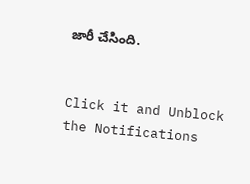జారీ చేసింది.


Click it and Unblock the Notifications